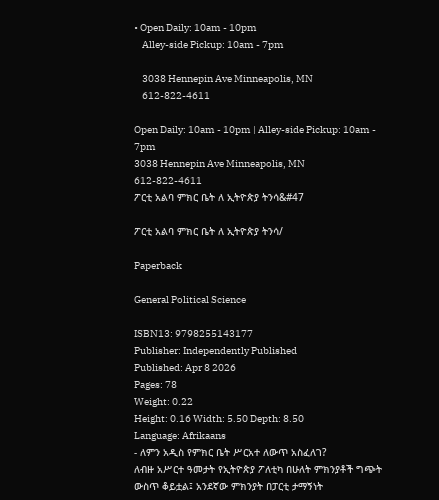• Open Daily: 10am - 10pm
    Alley-side Pickup: 10am - 7pm

    3038 Hennepin Ave Minneapolis, MN
    612-822-4611

Open Daily: 10am - 10pm | Alley-side Pickup: 10am - 7pm
3038 Hennepin Ave Minneapolis, MN
612-822-4611
ፖርቲ አልባ ምክር ቤት ለ ኢትዮጵያ ትንሳ&#47

ፖርቲ አልባ ምክር ቤት ለ ኢትዮጵያ ትንሳ/

Paperback

General Political Science

ISBN13: 9798255143177
Publisher: Independently Published
Published: Apr 8 2026
Pages: 78
Weight: 0.22
Height: 0.16 Width: 5.50 Depth: 8.50
Language: Afrikaans
- ለምን አዲስ የምክር ቤት ሥርአተ ለውጥ አስፈለገ?
ለብዙ አሥርተ ዓመታት የኢትዮጵያ ፖለቲካ በሁለት ምክንያቶች ግጭት ውስጥ ቆይቷል፤ አንደኛው ምክንያት በፓርቲ ታማኝነት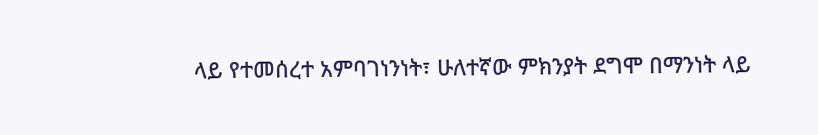ላይ የተመሰረተ አምባገነንነት፣ ሁለተኛው ምክንያት ደግሞ በማንነት ላይ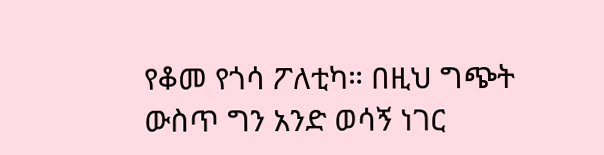የቆመ የጎሳ ፖለቲካ። በዚህ ግጭት ውስጥ ግን አንድ ወሳኝ ነገር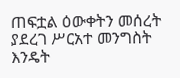ጠፍቷል ዕውቀትን መሰረት ያደረገ ሥርአተ መንግስት እንዴት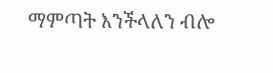ማምጣት እንችላለን ብሎ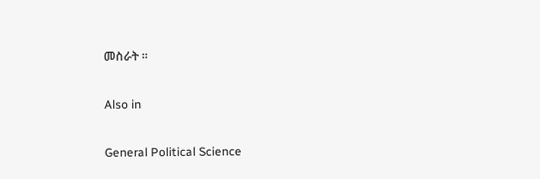መስራት ።

Also in

General Political Science